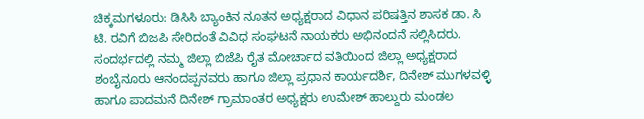ಚಿಕ್ಕಮಗಳೂರು: ಡಿಸಿಸಿ ಬ್ಯಾಂಕಿನ ನೂತನ ಅಧ್ಯಕ್ಷರಾದ ವಿಧಾನ ಪರಿಷತ್ತಿನ ಶಾಸಕ ಡಾ. ಸಿ ಟಿ. ರವಿಗೆ ಬಿಜಪಿ ಸೇರಿದಂತೆ ವಿವಿಧ ಸಂಘಟನೆ ನಾಯಕರು ಅಭಿನಂದನೆ ಸಲ್ಲಿಸಿದರು.
ಸಂದರ್ಭದಲ್ಲಿ ನಮ್ಮ ಜಿಲ್ಲಾ ಬಿಜೆಪಿ ರೈತ ಮೋರ್ಚಾದ ವತಿಯಿಂದ ಜಿಲ್ಲಾ ಅಧ್ಯಕ್ಷರಾದ ಶಂಬೈನೂರು ಆನಂದಪ್ಪನವರು ಹಾಗೂ ಜಿಲ್ಲಾ ಪ್ರಧಾನ ಕಾರ್ಯದರ್ಶಿ, ದಿನೇಶ್ ಮುಗಳವಳ್ಳಿ ಹಾಗೂ ಪಾದಮನೆ ದಿನೇಶ್ ಗ್ರಾಮಾಂತರ ಅಧ್ಯಕ್ಷರು ಉಮೇಶ್ ಹಾಲ್ದುರು ಮಂಡಲ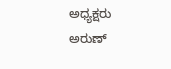ಅಧ್ಯಕ್ಷರು ಅರುಣ್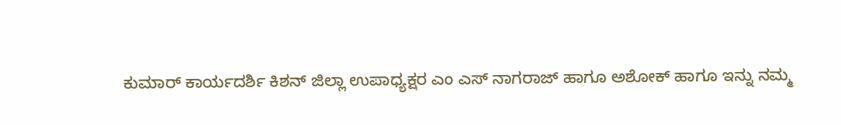ಕುಮಾರ್ ಕಾರ್ಯದರ್ಶಿ ಕಿಶನ್ ಜಿಲ್ಲಾ ಉಪಾಧ್ಯಕ್ಷರ ಎಂ ಎಸ್ ನಾಗರಾಜ್ ಹಾಗೂ ಅಶೋಕ್ ಹಾಗೂ ಇನ್ನು ನಮ್ಮ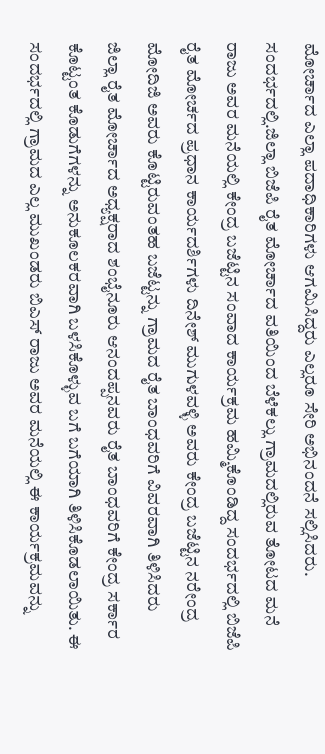ಮೋರ್ಚಾದ ಎಲ್ಲಾ ಪದಾಧಿಕಾರಿಗಳು ಆಗಮಿಸಿದ್ದರು ಎಲ್ಲರೂ ಸೇರಿ ಅಭಿನಂದನೆ ಸಲ್ಲಿಸಿದರು.
ಸಂದರ್ಭದಲ್ಲಿ.ಜಿಲ್ಲಾ ಬಿಜೆಪಿ ರೈತ ಮೋರ್ಚಾದ ವತಿಯಿಂದ ಬೆಳೆಕಲ್ಲು ಗ್ರಾಮದಲ್ಲಿರುವ ತೋಟದ ಮನೆ ರಾಜು ಅವರ ಮನೆಯಲ್ಲಿ ಕೇಂದ್ರ ಬಜೆಟ್ಟಿನ ಸಂವಾದ ಕಾರ್ಯಕ್ರಮ ಹಮ್ಮಿಕೊಂಡಿದ್ದ ಸಂದರ್ಭದಲ್ಲಿ ಬಿಜೆಪಿ ರೈತ ಮೋರ್ಚದ ಪ್ರಧಾನ ಕಾರ್ಯದರ್ಶಿಗಳು ದಿನೇಶ್ ಮುಗುಳವಳ್ಳಿ ಅವರು ಕೇಂದ್ರ ಬಜೆಟ್ಟಿನ ನರೇಂದ್ರ ಮೋದಿಜಿ ಅವರು ಕೊಟ್ಟಿರುವಂತಹ ಬಜೆಟ್ಟನ್ನು ಗ್ರಾಮದ ರೈತ ಬಾಂಧವರಿಗೆ ವಿವರವಾಗಿ ತಿಳಿಸಿದರು
ಜಿಲ್ಲಾ ರೈತ ಮೋರ್ಚಾದ ಅಧ್ಯಕ್ಷರಾದ ಶಂಭೈನೂರು ಆನಂದಪ್ಪನವರು ರೈತ ಬಾಂಧವರಿಗೆ ಕೇಂದ್ರ ಸರ್ಕಾರ ಕೊಟ್ಟಂತ ಕೊಡುಗೆಗಳನ್ನು ಅನುಕೂಲಕರವಾಗಿ ಬಳಸಿಕೊಳ್ಳುವ ಬಗೆ ಬಗೆಯಾಗಿ ತಿಳಿಸಿಕೊಡಲಾಯಿತು. ಈ ಸಂದರ್ಭದಲ್ಲಿ ಗ್ರಾಮದ ಎಲ್ಲ ಮುಖಂಡರು ಬಿಎಸ್ ರಾಜು ಅವರ ಮನೆಯಲ್ಲಿ ಈ ಕಾರ್ಯಕ್ರಮವನ್ನು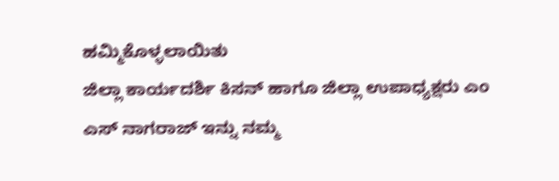ಹಮ್ಮಿಕೊಳ್ಳಲಾಯಿತು
ಜಿಲ್ಲಾ ಕಾರ್ಯದರ್ಶಿ ಕಿಸನ್ ಹಾಗೂ ಜಿಲ್ಲಾ ಉಪಾಧ್ಯಕ್ಷರು ಎಂ ಎಸ್ ನಾಗರಾಜ್ ಇನ್ನು ನಮ್ಮ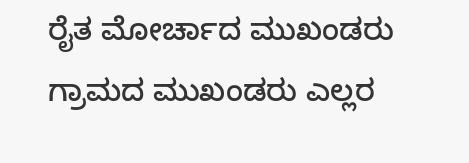ರೈತ ಮೋರ್ಚಾದ ಮುಖಂಡರು ಗ್ರಾಮದ ಮುಖಂಡರು ಎಲ್ಲರ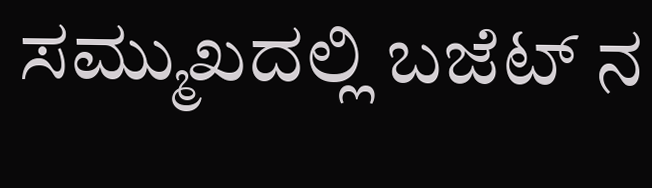ಸಮ್ಮುಖದಲ್ಲಿ ಬಜೆಟ್ ನ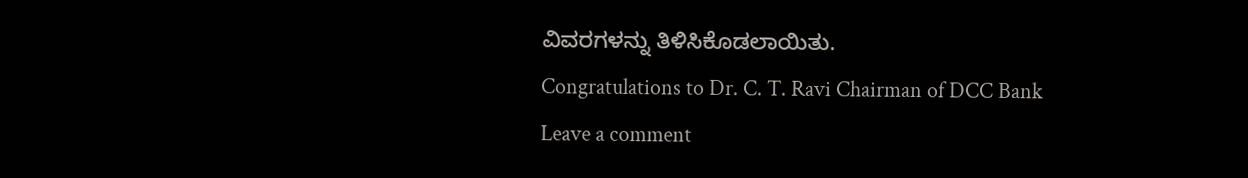ವಿವರಗಳನ್ನು ತಿಳಿಸಿಕೊಡಲಾಯಿತು.
Congratulations to Dr. C. T. Ravi Chairman of DCC Bank
Leave a comment